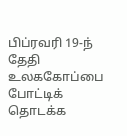பிப்ரவரி 19-ந் தேதி உலககோப்பை போட்டிக் தொடக்க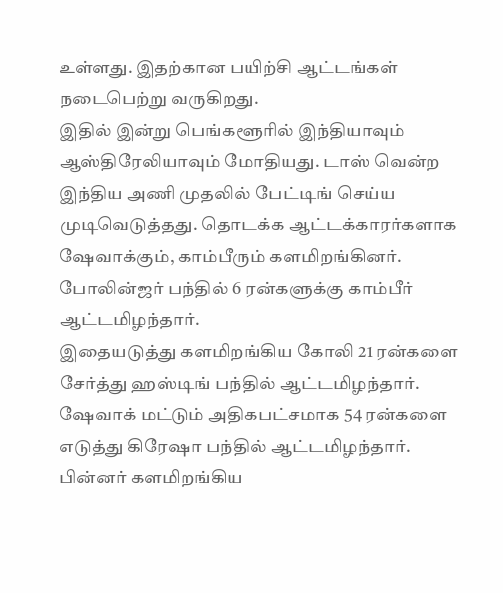உள்ளது. இதற்கான பயிற்சி ஆட்டங்கள் நடைபெற்று வருகிறது.
இதில் இன்று பெங்களூரில் இந்தியாவும் ஆஸ்திரேலியாவும் மோதியது. டாஸ் வென்ற இந்திய அணி முதலில் பேட்டிங் செய்ய முடிவெடுத்தது. தொடக்க ஆட்டக்காரர்களாக ஷேவாக்கும், காம்பீரும் களமிறங்கினர். போலின்ஜர் பந்தில் 6 ரன்களுக்கு காம்பீர் ஆட்டமிழந்தார்.
இதையடுத்து களமிறங்கிய கோலி 21 ரன்களை சேர்த்து ஹஸ்டிங் பந்தில் ஆட்டமிழந்தார். ஷேவாக் மட்டும் அதிகபட்சமாக 54 ரன்களை எடுத்து கிரேஷா பந்தில் ஆட்டமிழந்தார்.
பின்னர் களமிறங்கிய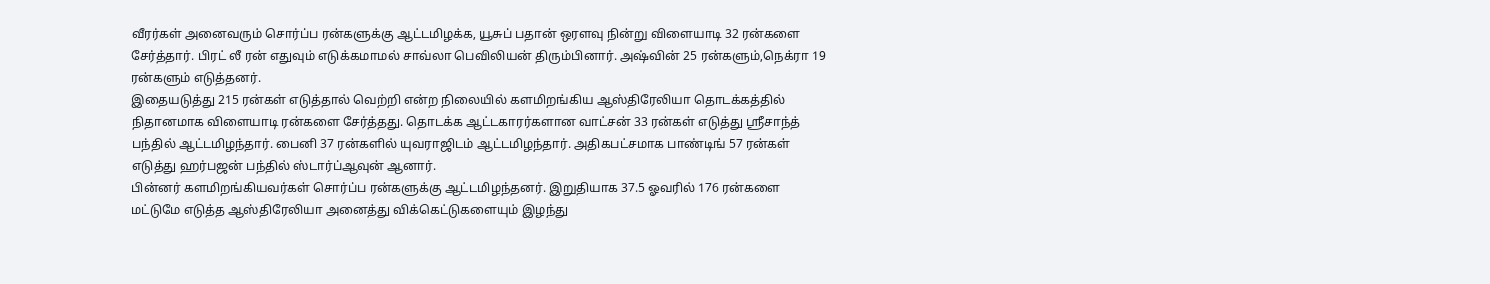வீரர்கள் அனைவரும் சொர்ப்ப ரன்களுக்கு ஆட்டமிழக்க, யூசுப் பதான் ஒரளவு நின்று விளையாடி 32 ரன்களை சேர்த்தார். பிரட் லீ ரன் எதுவும் எடுக்கமாமல் சாவ்லா பெவிலியன் திரும்பினார். அஷ்வின் 25 ரன்களும்,நெக்ரா 19 ரன்களும் எடுத்தனர்.
இதையடுத்து 215 ரன்கள் எடுத்தால் வெற்றி என்ற நிலையில் களமிறங்கிய ஆஸ்திரேலியா தொடக்கத்தில் நிதானமாக விளையாடி ரன்களை சேர்த்தது. தொடக்க ஆட்டகாரர்களான வாட்சன் 33 ரன்கள் எடுத்து ஸ்ரீசாந்த் பந்தில் ஆட்டமிழந்தார். பைனி 37 ரன்களில் யுவராஜிடம் ஆட்டமிழந்தார். அதிகபட்சமாக பாண்டிங் 57 ரன்கள் எடுத்து ஹர்பஜன் பந்தில் ஸ்டார்ப்ஆவுன் ஆனார்.
பின்னர் களமிறங்கியவர்கள் சொர்ப்ப ரன்களுக்கு ஆட்டமிழந்தனர். இறுதியாக 37.5 ஓவரில் 176 ரன்களை மட்டுமே எடுத்த ஆஸ்திரேலியா அனைத்து விக்கெட்டுகளையும் இழந்து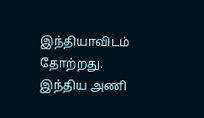இந்தியாவிடம் தோற்றது. இந்திய அணி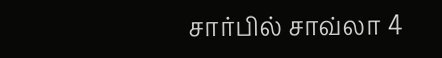சார்பில் சாவ்லா 4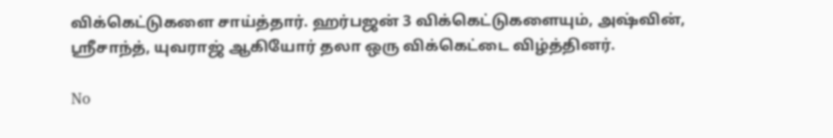விக்கெட்டுகளை சாய்த்தார். ஹர்பஜன் 3 விக்கெட்டுகளையும், அஷ்வின், ஸ்ரீசாந்த், யுவராஜ் ஆகியோர் தலா ஒரு விக்கெட்டை விழ்த்தினர்.

No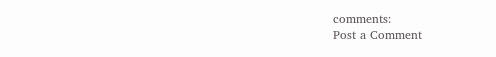comments:
Post a Comment